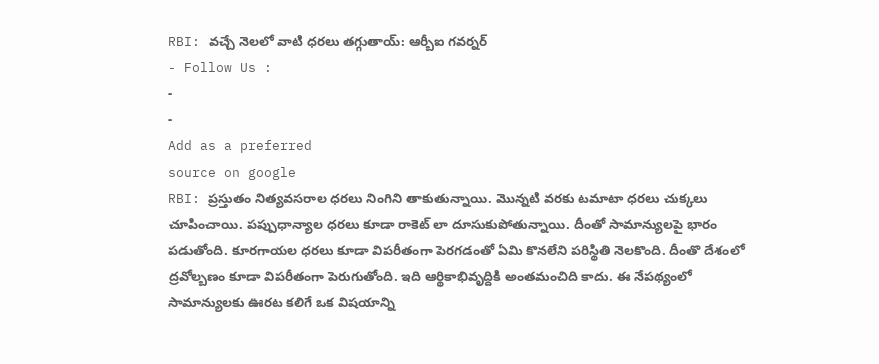RBI: వచ్చే నెలలో వాటి ధరలు తగ్గుతాయ్: ఆర్బీఐ గవర్నర్
- Follow Us :
-
-
Add as a preferred
source on google
RBI: ప్రస్తుతం నిత్యవసరాల ధరలు నింగిని తాకుతున్నాయి. మొన్నటి వరకు టమాటా ధరలు చుక్కలు చూపించాయి. పప్పుధాన్యాల ధరలు కూడా రాకెట్ లా దూసుకుపోతున్నాయి. దీంతో సామాన్యులపై భారం పడుతోంది. కూరగాయల ధరలు కూడా విపరీతంగా పెరగడంతో ఏమి కొనలేని పరిస్థితి నెలకొంది. దీంతొ దేశంలో ద్రవోల్బణం కూడా విపరీతంగా పెరుగుతోంది. ఇది ఆర్థికాభివృద్దికి అంతమంచిది కాదు. ఈ నేపథ్యంలో సామాన్యులకు ఊరట కలిగే ఒక విషయాన్ని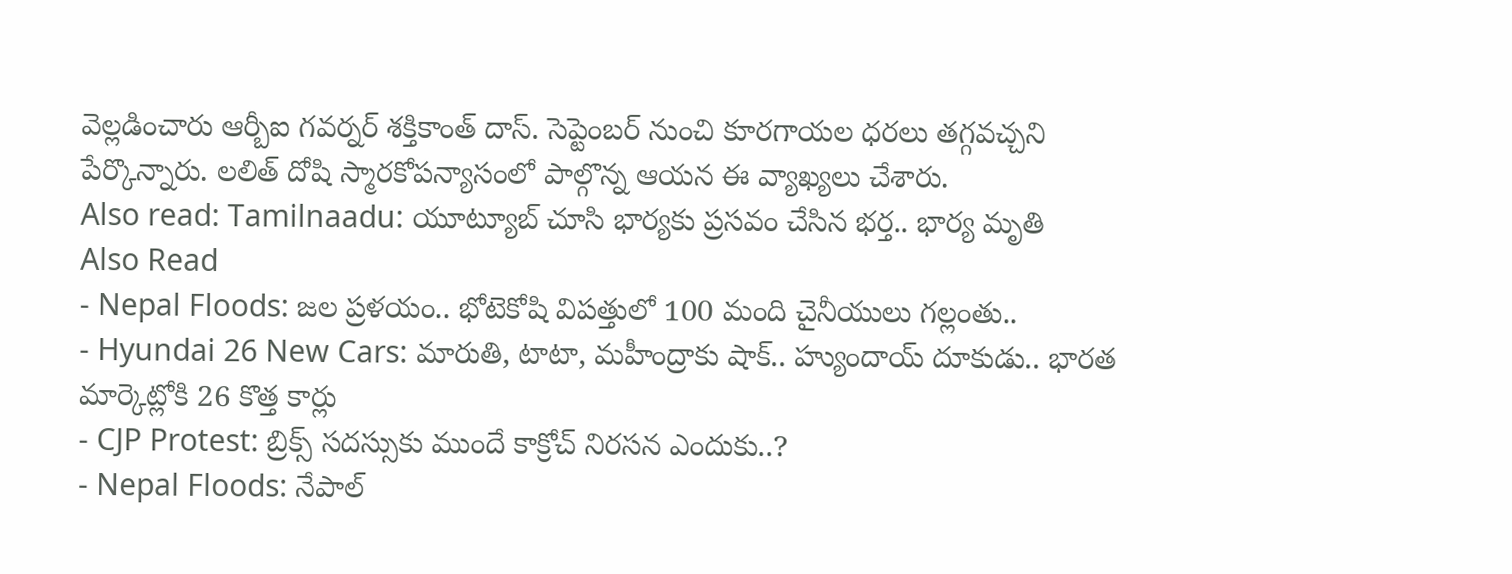వెల్లడించారు ఆర్బీఐ గవర్నర్ శక్తికాంత్ దాస్. సెప్టెంబర్ నుంచి కూరగాయల ధరలు తగ్గవచ్చని పేర్కొన్నారు. లలిత్ దోషి స్మారకోపన్యాసంలో పాల్గొన్న ఆయన ఈ వ్యాఖ్యలు చేశారు.
Also read: Tamilnaadu: యూట్యూబ్ చూసి భార్యకు ప్రసవం చేసిన భర్త.. భార్య మృతి
Also Read
- Nepal Floods: జల ప్రళయం.. భోటెకోషి విపత్తులో 100 మంది చైనీయులు గల్లంతు..
- Hyundai 26 New Cars: మారుతి, టాటా, మహీంద్రాకు షాక్.. హ్యుందాయ్ దూకుడు.. భారత మార్కెట్లోకి 26 కొత్త కార్లు
- CJP Protest: బ్రిక్స్ సదస్సుకు ముందే కాక్రోచ్ నిరసన ఎందుకు..?
- Nepal Floods: నేపాల్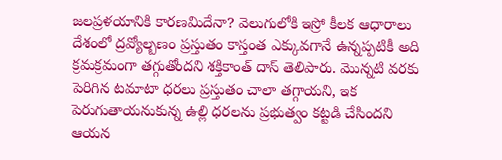జలప్రళయానికి కారణమిదేనా? వెలుగులోకి ఇస్రో కీలక ఆధారాలు
దేశంలో ద్రవ్యోల్బణం ప్రస్తుతం కాస్తంత ఎక్కువగానే ఉన్నప్పటికీ అది క్రమక్రమంగా తగ్గుతోందని శక్తికాంత్ దాస్ తెలిపారు. మొన్నటి వరకు పెరిగిన టమాటా ధరలు ప్రస్తుతం చాలా తగ్గాయని, ఇక పెరుగుతాయనుకున్న ఉల్లి ధరలను ప్రభుత్వం కట్టడి చేసిందని ఆయన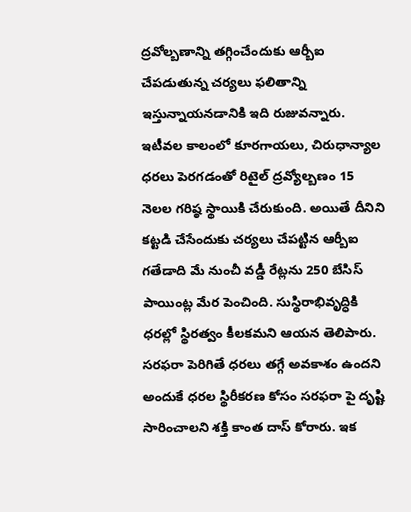ద్రవోల్బణాన్ని తగ్గించేందుకు ఆర్బీఐ చేపడుతున్న చర్యలు ఫలితాన్ని ఇస్తున్నాయనడానికి ఇది రుజువన్నారు. ఇటీవల కాలంలో కూరగాయలు, చిరుధాన్యాల ధరలు పెరగడంతో రిటైల్ ద్రవ్యోల్బణం 15 నెలల గరిష్ఠ స్థాయికి చేరుకుంది. అయితే దీనిని కట్టడి చేసేందుకు చర్యలు చేపట్టిన ఆర్బీఐ గతేడాది మే నుంచీ వడ్డీ రేట్లను 250 బేసిస్ పాయింట్ల మేర పెంచింది. సుస్థిరాభివృద్ధికి ధరల్లో స్థిరత్వం కీలకమని ఆయన తెలిపారు. సరఫరా పెరిగితే ధరలు తగ్గే అవకాశం ఉందని అందుకే ధరల స్థిరీకరణ కోసం సరఫరా పై దృష్టి సారించాలని శక్తి కాంత దాస్ కోరారు. ఇక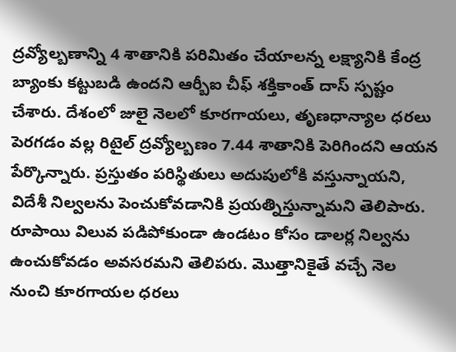ద్రవ్యోల్బణాన్ని 4 శాతానికి పరిమితం చేయాలన్న లక్ష్యానికి కేంద్ర బ్యాంకు కట్టుబడి ఉందని ఆర్బీఐ చీఫ్ శక్తికాంత్ దాస్ స్పష్టం చేశారు. దేశంలో జులై నెలలో కూరగాయలు, తృణధాన్యాల ధరలు పెరగడం వల్ల రిటైల్ ద్రవ్యోల్బణం 7.44 శాతానికి పెరిగిందని ఆయన పేర్కొన్నారు. ప్రస్తుతం పరిస్థితులు అదుపులోకి వస్తున్నాయని, విదేశీ నిల్వలను పెంచుకోవడానికి ప్రయత్నిస్తున్నామని తెలిపారు. రూపాయి విలువ పడిపోకుండా ఉండటం కోసం డాలర్ల నిల్వను ఉంచుకోవడం అవసరమని తెలిపరు. మొత్తానికైతే వచ్చే నెల నుంచి కూరగాయల ధరలు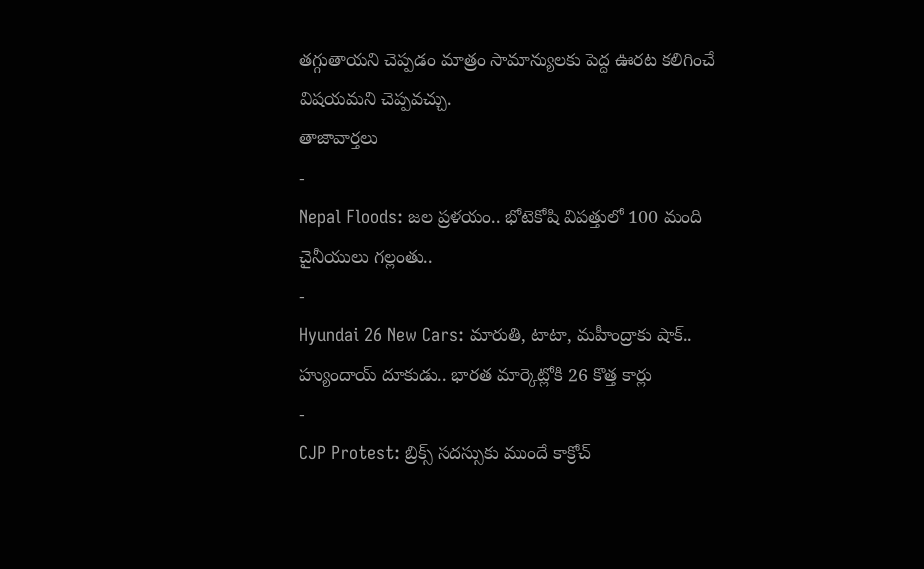తగ్గుతాయని చెప్పడం మాత్రం సామాన్యులకు పెద్ద ఊరట కలిగించే విషయమని చెప్పవచ్చు.
తాజావార్తలు
-
Nepal Floods: జల ప్రళయం.. భోటెకోషి విపత్తులో 100 మంది చైనీయులు గల్లంతు..
-
Hyundai 26 New Cars: మారుతి, టాటా, మహీంద్రాకు షాక్.. హ్యుందాయ్ దూకుడు.. భారత మార్కెట్లోకి 26 కొత్త కార్లు
-
CJP Protest: బ్రిక్స్ సదస్సుకు ముందే కాక్రోచ్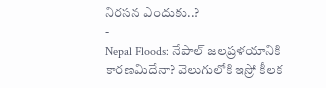నిరసన ఎందుకు..?
-
Nepal Floods: నేపాల్ జలప్రళయానికి కారణమిదేనా? వెలుగులోకి ఇస్రో కీలక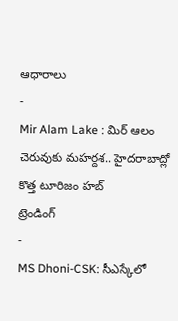ఆధారాలు
-
Mir Alam Lake : మిర్ ఆలం చెరువుకు మహర్దశ.. హైదరాబాద్లో కొత్త టూరిజం హబ్
ట్రెండింగ్
-
MS Dhoni-CSK: సీఎస్కేలో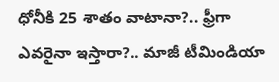ధోనీకి 25 శాతం వాటానా?.. ఫ్రీగా ఎవరైనా ఇస్తారా?.. మాజీ టీమిండియా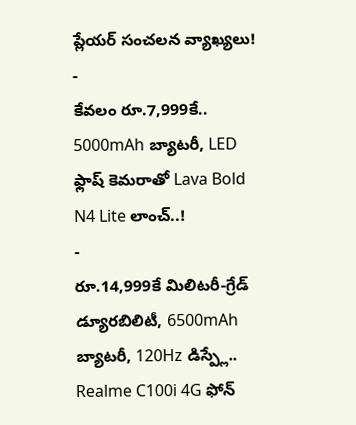ప్లేయర్ సంచలన వ్యాఖ్యలు!
-
కేవలం రూ.7,999కే.. 5000mAh బ్యాటరీ, LED ఫ్లాష్ కెమరాతో Lava Bold N4 Lite లాంచ్..!
-
రూ.14,999కే మిలిటరీ-గ్రేడ్ డ్యూరబిలిటీ, 6500mAh బ్యాటరీ, 120Hz డిస్ప్లే.. Realme C100i 4G ఫోన్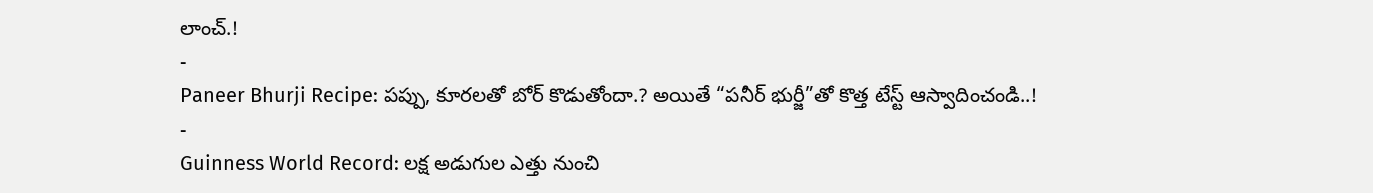లాంచ్.!
-
Paneer Bhurji Recipe: పప్పు, కూరలతో బోర్ కొడుతోందా.? అయితే “పనీర్ భుర్జీ”తో కొత్త టేస్ట్ ఆస్వాదించండి..!
-
Guinness World Record: లక్ష అడుగుల ఎత్తు నుంచి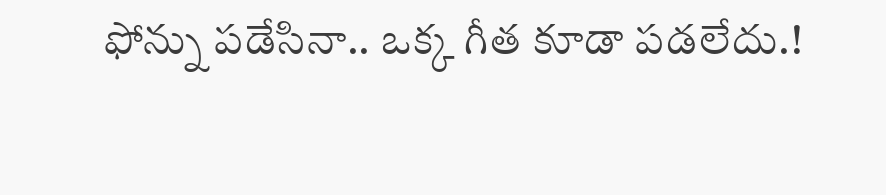ఫోన్ను పడేసినా.. ఒక్క గీత కూడా పడలేదు.!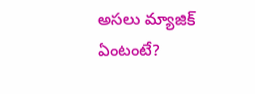అసలు మ్యాజిక్ ఏంటంటే?